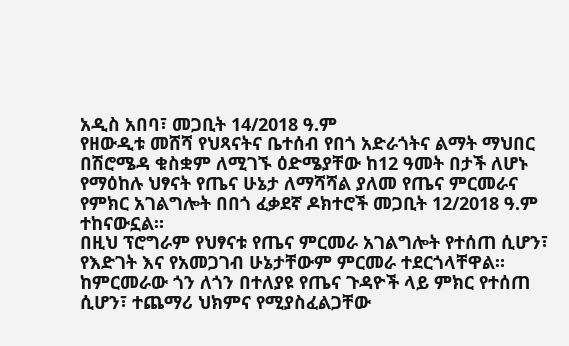አዲስ አበባ፣ መጋቢት 14/2018 ዓ.ም
የዘውዲቱ መሸሻ የህጻናትና ቤተሰብ የበጎ አድራጎትና ልማት ማህበር በሽሮሜዳ ቁስቋም ለሚገኙ ዕድሜያቸው ከ12 ዓመት በታች ለሆኑ የማዕከሉ ህፃናት የጤና ሁኔታ ለማሻሻል ያለመ የጤና ምርመራና የምክር አገልግሎት በበጎ ፈቃደኛ ዶክተሮች መጋቢት 12/2018 ዓ.ም ተከናውኗል።
በዚህ ፕሮግራም የህፃናቱ የጤና ምርመራ አገልግሎት የተሰጠ ሲሆን፣ የእድገት እና የአመጋገብ ሁኔታቸውም ምርመራ ተደርጎላቸዋል። ከምርመራው ጎን ለጎን በተለያዩ የጤና ጉዳዮች ላይ ምክር የተሰጠ ሲሆን፣ ተጨማሪ ህክምና የሚያስፈልጋቸው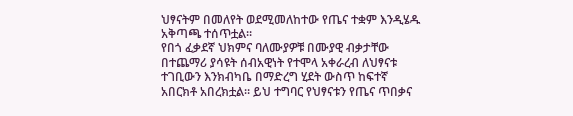ህፃናትም በመለየት ወደሚመለከተው የጤና ተቋም እንዲሄዱ አቅጣጫ ተሰጥቷል።
የበጎ ፈቃደኛ ህክምና ባለሙያዎቹ በሙያዊ ብቃታቸው በተጨማሪ ያሳዩት ሰብአዊነት የተሞላ አቀራረብ ለህፃናቱ ተገቢውን እንክብካቤ በማድረግ ሂደት ውስጥ ከፍተኛ አበርክቶ አበረክቷል። ይህ ተግባር የህፃናቱን የጤና ጥበቃና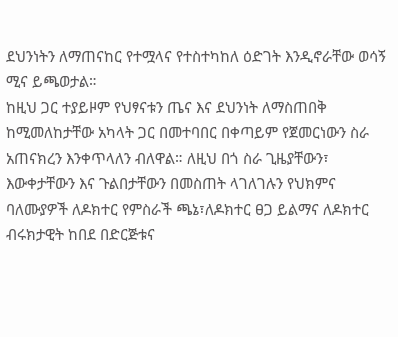ደህንነትን ለማጠናከር የተሟላና የተስተካከለ ዕድገት እንዲኖራቸው ወሳኝ ሚና ይጫወታል።
ከዚህ ጋር ተያይዞም የህፃናቱን ጤና እና ደህንነት ለማስጠበቅ ከሚመለከታቸው አካላት ጋር በመተባበር በቀጣይም የጀመርነውን ስራ አጠናክረን እንቀጥላለን ብለዋል። ለዚህ በጎ ስራ ጊዜያቸውን፣ እውቀታቸውን እና ጉልበታቸውን በመስጠት ላገለገሉን የህክምና ባለሙያዎች ለዶክተር የምስራች ጫኔ፣ለዶክተር ፀጋ ይልማና ለዶክተር ብሩክታዊት ከበደ በድርጅቱና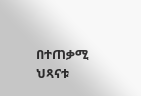በተጠቃሚ ህጻናቱ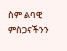ስም ልባዊ ምስጋናችንን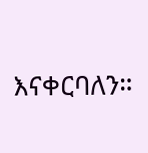እናቀርባለን።